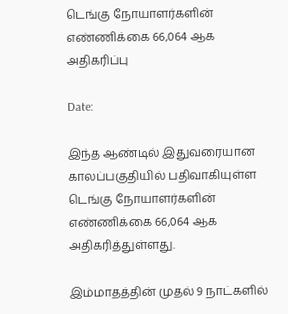டெங்கு நோயாளர்களின் எண்ணிக்கை 66,064 ஆக அதிகரிப்பு

Date:

இந்த ஆண்டில் இதுவரையான காலப்பகுதியில் பதிவாகியுள்ள டெங்கு நோயாளர்களின் எண்ணிக்கை 66,064 ஆக அதிகரித்துள்ளது.

இம்மாதத்தின் முதல் 9 நாட்களில்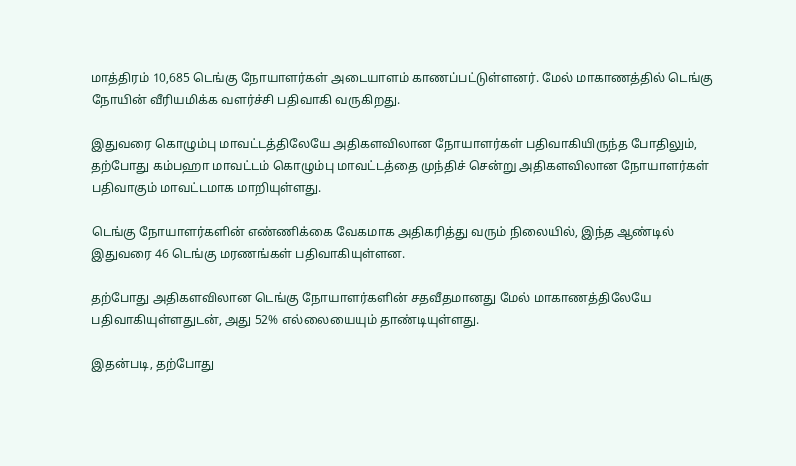மாத்திரம் 10,685 டெங்கு நோயாளர்கள் அடையாளம் காணப்பட்டுள்ளனர். மேல் மாகாணத்தில் டெங்கு நோயின் வீரியமிக்க வளர்ச்சி பதிவாகி வருகிறது.

இதுவரை கொழும்பு மாவட்டத்திலேயே அதிகளவிலான நோயாளர்கள் பதிவாகியிருந்த போதிலும், தற்போது கம்பஹா மாவட்டம் கொழும்பு மாவட்டத்தை முந்திச் சென்று அதிகளவிலான நோயாளர்கள் பதிவாகும் மாவட்டமாக மாறியுள்ளது.

டெங்கு நோயாளர்களின் எண்ணிக்கை வேகமாக அதிகரித்து வரும் நிலையில், இந்த ஆண்டில் இதுவரை 46 டெங்கு மரணங்கள் பதிவாகியுள்ளன.

தற்போது அதிகளவிலான டெங்கு நோயாளர்களின் சதவீதமானது மேல் மாகாணத்திலேயே பதிவாகியுள்ளதுடன், அது 52% எல்லையையும் தாண்டியுள்ளது.

இதன்படி, தற்போது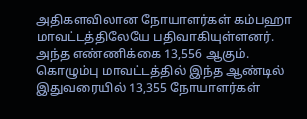அதிகளவிலான நோயாளர்கள் கம்பஹா மாவட்டத்திலேயே பதிவாகியுள்ளனர். அந்த எண்ணிக்கை 13,556 ஆகும். கொழும்பு மாவட்டத்தில் இந்த ஆண்டில் இதுவரையில் 13,355 நோயாளர்கள்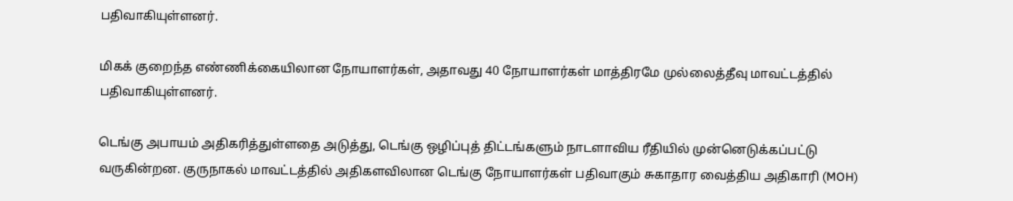பதிவாகியுள்ளனர்.

மிகக் குறைந்த எண்ணிக்கையிலான நோயாளர்கள், அதாவது 40 நோயாளர்கள் மாத்திரமே முல்லைத்தீவு மாவட்டத்தில் பதிவாகியுள்ளனர்.

டெங்கு அபாயம் அதிகரித்துள்ளதை அடுத்து, டெங்கு ஒழிப்புத் திட்டங்களும் நாடளாவிய ரீதியில் முன்னெடுக்கப்பட்டு வருகின்றன. குருநாகல் மாவட்டத்தில் அதிகளவிலான டெங்கு நோயாளர்கள் பதிவாகும் சுகாதார வைத்திய அதிகாரி (MOH)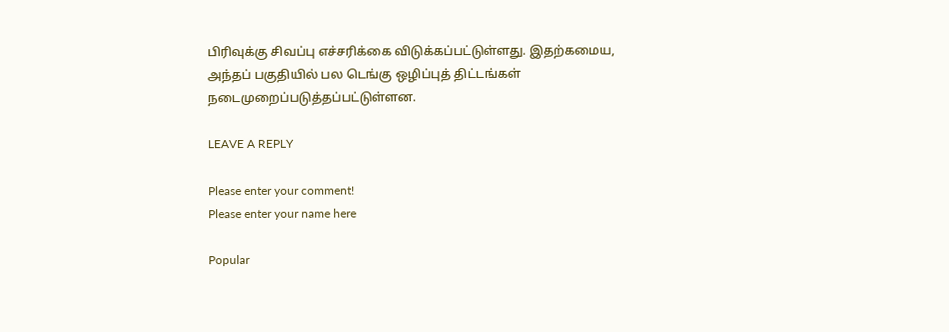பிரிவுக்கு சிவப்பு எச்சரிக்கை விடுக்கப்பட்டுள்ளது. இதற்கமைய, அந்தப் பகுதியில் பல டெங்கு ஒழிப்புத் திட்டங்கள் நடைமுறைப்படுத்தப்பட்டுள்ளன.

LEAVE A REPLY

Please enter your comment!
Please enter your name here

Popular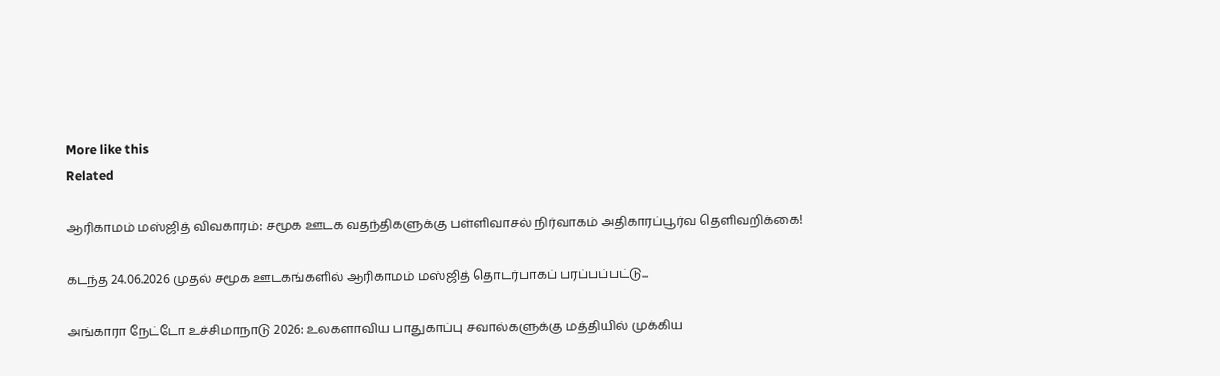More like this
Related

ஆரிகாமம் மஸ்ஜித் விவகாரம்: சமூக ஊடக வதந்திகளுக்கு பள்ளிவாசல் நிர்வாகம் அதிகாரப்பூர்வ தெளிவறிக்கை!

கடந்த 24.06.2026 முதல் சமூக ஊடகங்களில் ஆரிகாமம் மஸ்ஜித் தொடர்பாகப் பரப்பப்பட்டு...

அங்காரா நேட்டோ உச்சிமாநாடு 2026: உலகளாவிய பாதுகாப்பு சவால்களுக்கு மத்தியில் முக்கிய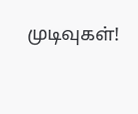முடிவுகள்!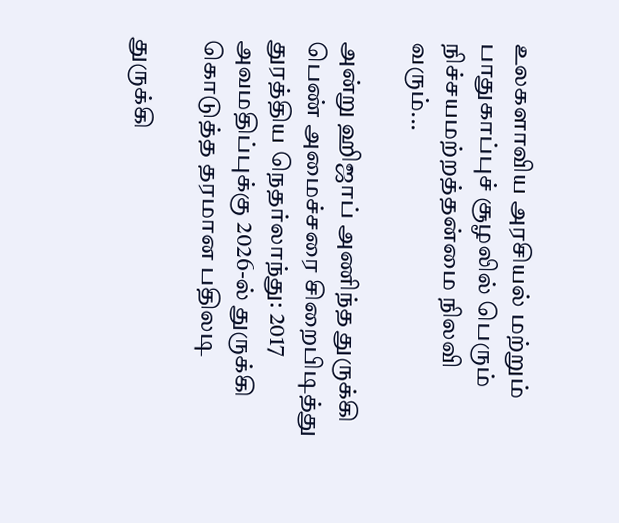உலகளாவிய அரசியல் மற்றும் பாதுகாப்புச் சூழலில் பெரும் நிச்சயமற்றத்தன்மை நிலவி வரும்...

அன்று ஹிஜாப் அணிந்த துருக்கி பெண் அமைச்சரை சிறைபிடித்து துரத்திய நெதர்லாந்து: 2017 அவமதிப்புக்கு 2026-ல் துருக்கி கொடுத்த தரமான பதிலடி

துருக்கி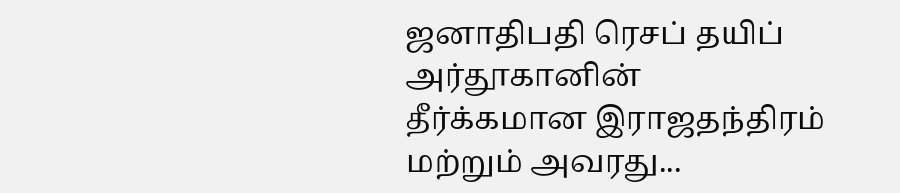ஜனாதிபதி ரெசப் தயிப் அர்தூகானின் தீர்க்கமான இராஜதந்திரம் மற்றும் அவரது...